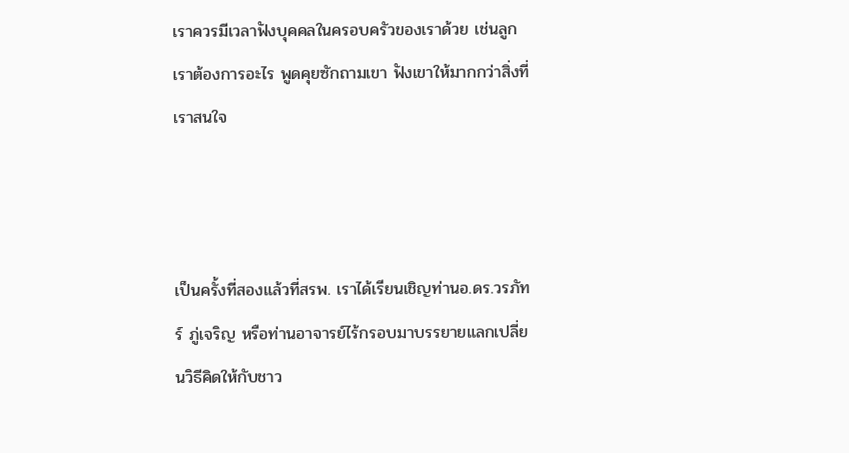เราควรมีเวลาฟังบุคคลในครอบครัวของเราด้วย เช่นลูก เราต้องการอะไร พูดคุยซักถามเขา ฟังเขาให้มากกว่าสิ่งที่เราสนใจ



เป็นครั้งที่สองแล้วที่สรพ. เราได้เรียนเชิญท่านอ.ดร.วรภัทร์ ภู่เจริญ หรือท่านอาจารย์ไร้กรอบมาบรรยายแลกเปลี่ยนวิธีคิดให้กับชาว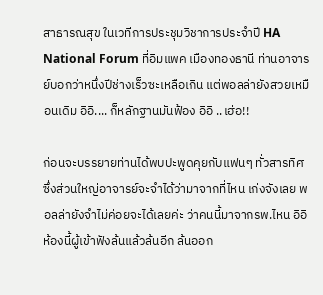สาธารณสุข ในเวทีการประชุมวิชาการประจำปี HA National Forum ที่อิมแพค เมืองทองธานี ท่านอาจารย์บอกว่าหนึ่งปีช่างเร็วซะเหลือเกิน แต่พอลล่ายังสวยเหมือนเดิม อิอิ.... ก็หลักฐานมันฟ้อง อิอิ ..เฮ่อ!!

ก่อนจะบรรยายท่านได้พบปะพูดคุยกับแฟนๆ ทั่วสารทิศ ซึ่งส่วนใหญ่อาจารย์จะจำได้ว่ามาจากที่ไหน เก่งจังเลย พอลล่ายังจำไม่ค่อยจะได้เลยค่ะ ว่าคนนี้มาจากรพ.ไหน อิอิ ห้องนี้ผู้เข้าฟังล้นแล้วล้นอีก ล้นออก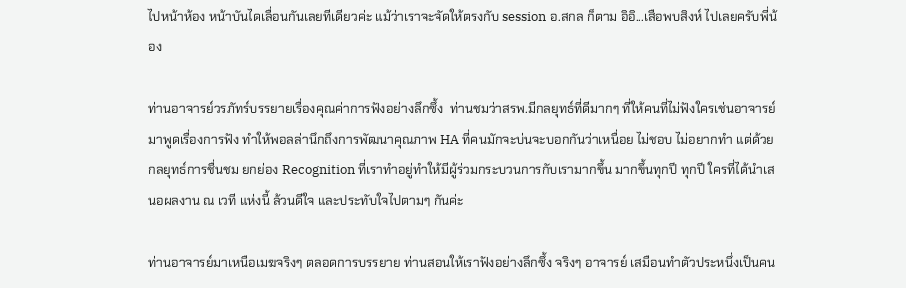ไปหน้าห้อง หน้าบันไดเลื่อนกันเลยทีเดียวค่ะ แม้ว่าเราจะจัดให้ตรงกับ session อ.สกล ก็ตาม อิอิ...เสือพบสิงห์ ไปเลยครับพี่น้อง

ท่านอาจารย์วรภัทร์บรรยายเรื่องคุณค่าการฟังอย่างลึกซึ้ง  ท่านชมว่าสรพ.มีกลยุทธ์ที่ดีมากๆ ที่ให้คนที่ไม่ฟังใครเช่นอาจารย์มาพูดเรื่องการฟัง ทำให้พอลล่านึกถึงการพัฒนาคุณภาพ HA ที่คนมักจะบ่นจะบอกกันว่าเหนื่อย ไม่ชอบ ไม่อยากทำ แต่ด้วยกลยุทธ์การชื่นชม ยกย่อง Recognition ที่เราทำอยู่ทำให้มีผู้ร่วมกระบวนการกับเรามากขึ้น มากขึ้นทุกปี ทุกปี ใครที่ได้นำเสนอผลงาน ณ เวที แห่งนี้ ล้วนดีใจ และประทับใจไปตามๆ กันค่ะ

ท่านอาจารย์มาเหนือเมฆจริงๆ ตลอดการบรรยาย ท่านสอนให้เราฟังอย่างลึกซึ้ง จริงๆ อาจารย์ เสมือนทำตัวประหนึ่งเป็นคน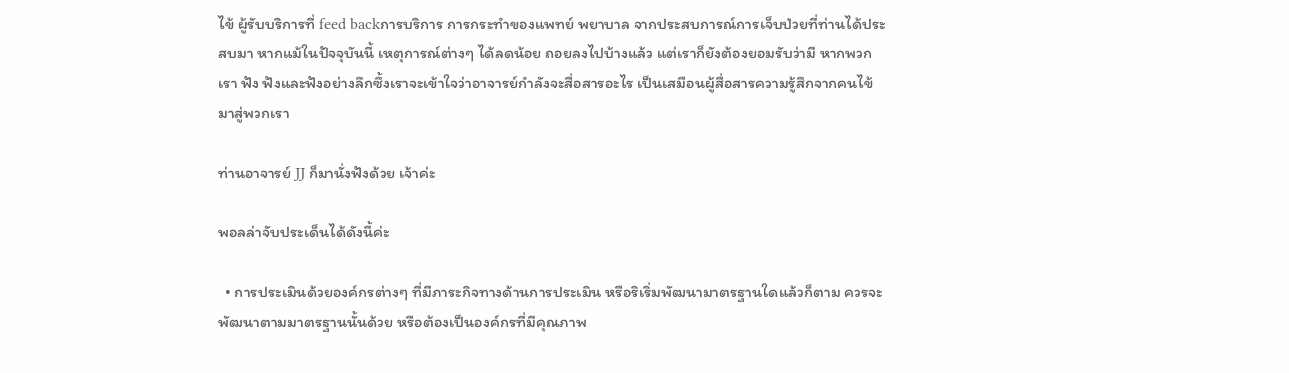ไข้ ผู้รับบริการที่ feed backการบริการ การกระทำของแพทย์ พยาบาล จากประสบการณ์การเจ็บป่วยที่ท่านได้ประสบมา หากแม้ในปัจจุบันนี้ เหตุการณ์ต่างๆ ได้ลดน้อย ถอยลงไปบ้างแล้ว แต่เราก็ยังต้องยอมรับว่ามี หากพวกเรา ฟัง ฟังและฟังอย่างลึกซึ้งเราจะเข้าใจว่าอาจารย์กำลังจะสื่อสารอะไร เป็นเสมือนผู้สื่อสารความรู้สึกจากคนไข้มาสู่พวกเรา

ท่านอาจารย์ JJ ก็มานั่งฟังด้วย เจ้าค่ะ

พอลล่าจับประเด็นได้ดังนี้ค่ะ

  • การประเมินด้วยองค์กรต่างๆ ที่มีภาระกิจทางด้านการประเมิน หรือริเริ่มพัฒนามาตรฐานใดแล้วก็ตาม ควรจะพัฒนาตามมาตรฐานนั้นด้วย หรือต้องเป็นองค์กรที่มีคุณภาพ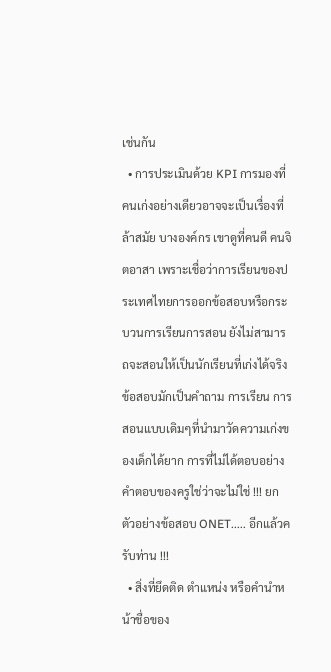เช่นกัน
  • การประเมินด้วย KPI การมองที่คนเก่งอย่างเดียวอาจจะเป็นเรื่องที่ล้าสมัย บางองค์กร เขาดูที่คนดี คนจิตอาสา เพราะเชื่อว่าการเรียนของประเทศไทยการออกข้อสอบหรือกระบวนการเรียนการสอน ยังไม่สามารถจะสอนให้เป็นนักเรียนที่เก่งได้จริง ข้อสอบมักเป็นคำถาม การเรียน การสอนแบบเดิมๆที่นำมาวัดความเก่งของเด็กได้ยาก การที่ไม่ได้ตอบอย่างคำตอบของครูใช่ว่าจะไม่ใช่ !!! ยกตัวอย่างข้อสอบ ONET..... อีกแล้วครับท่าน !!!
  • สิ่งที่ยึดติด ตำแหน่ง หรือคำนำหน้าชื่อของ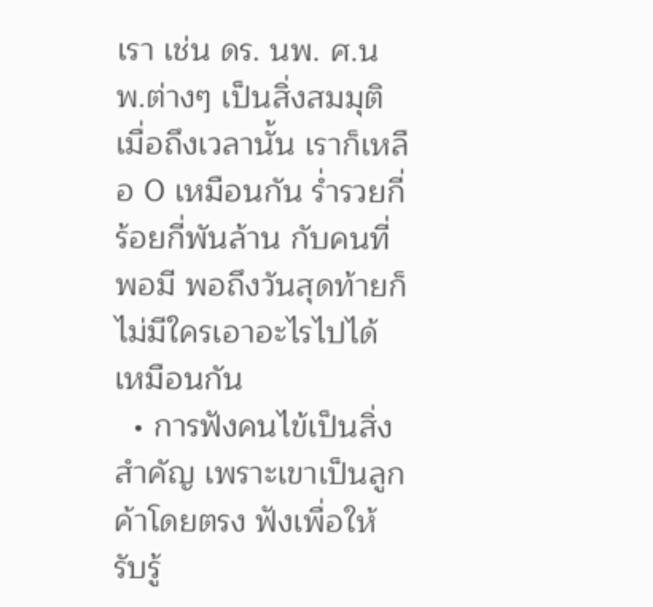เรา เช่น ดร. นพ. ศ.นพ.ต่างๆ เป็นสิ่งสมมุติ เมื่อถึงเวลานั้น เราก็เหลือ 0 เหมือนกัน ร่ำรวยกี่ร้อยกี่พันล้าน กับคนที่พอมี พอถึงวันสุดท้ายก็ไม่มีใครเอาอะไรไปได้เหมือนกัน
  • การฟังคนไข้เป็นสิ่งสำคัญ เพราะเขาเป็นลูกค้าโดยตรง ฟังเพื่อให้รับรู้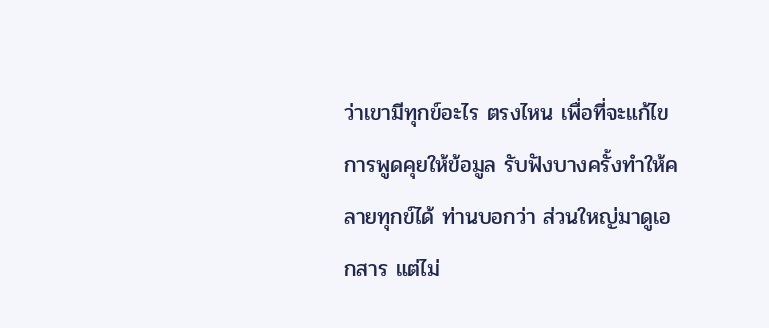ว่าเขามีทุกข์อะไร ตรงไหน เพื่อที่จะแก้ไข การพูดคุยให้ข้อมูล รับฟังบางครั้งทำให้คลายทุกข์ได้ ท่านบอกว่า ส่วนใหญ่มาดูเอกสาร แต่ไม่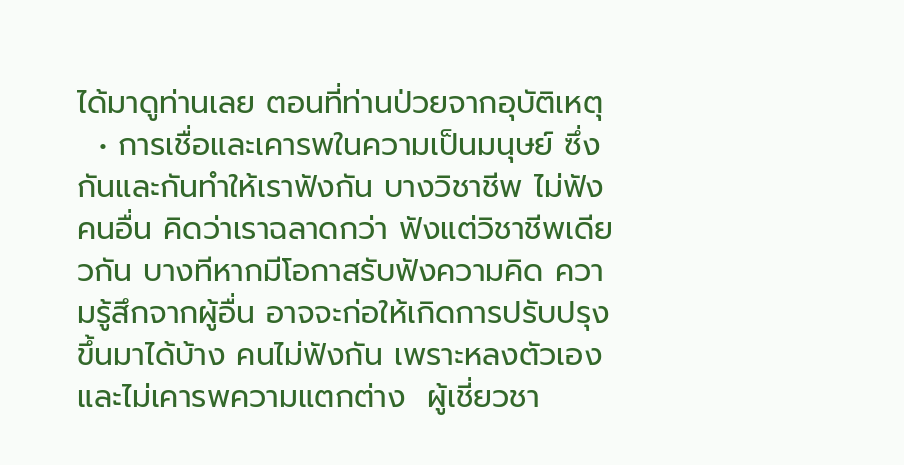ได้มาดูท่านเลย ตอนที่ท่านป่วยจากอุบัติเหตุ
  • การเชื่อและเคารพในความเป็นมนุษย์ ซึ่งกันและกันทำให้เราฟังกัน บางวิชาชีพ ไม่ฟังคนอื่น คิดว่าเราฉลาดกว่า ฟังแต่วิชาชีพเดียวกัน บางทีหากมีโอกาสรับฟังความคิด ความรู้สึกจากผู้อื่น อาจจะก่อให้เกิดการปรับปรุงขึ้นมาได้บ้าง คนไม่ฟังกัน เพราะหลงตัวเองและไม่เคารพความแตกต่าง  ผู้เชี่ยวชา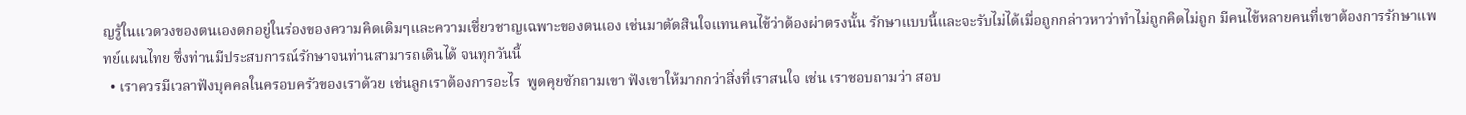ญรู้ในแวดวงของตนเองตกอยู่ในร่องของความคิดเดิมๆและความเชื่ยวชาญเฉพาะของตนเอง เช่นมาตัดสินใจแทนคนไข้ว่าต้องผ่าตรงนั้น รักษาแบบนี้และจะรับไม่ได้เมื่อถูกกล่าวหาว่าทำไม่ถูกคิดไม่ถูก มีคนไข้หลายคนที่เขาต้องการรักษาแพทย์แผนไทย ซึ่งท่านมีประสบการณ์รักษาจนท่านสามารถเดินได้ จนทุกวันนี้
  • เราควรมีเวลาฟังบุคคลในครอบครัวของเราด้วย เช่นลูกเราต้องการอะไร  พูดคุยซักถามเขา ฟังเขาให้มากกว่าสิ่งที่เราสนใจ เช่น เราชอบถามว่า สอบ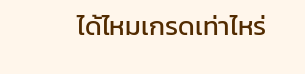ได้ไหมเกรดเท่าไหร่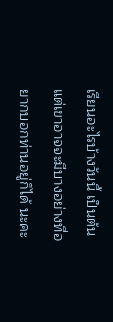เรียนอะไรบ้างวันนี้ เป็นต้น แต่เขาอาจจะมีบางอย่างที่อยากบอกท่านอยู่ก็ได้ นะคะ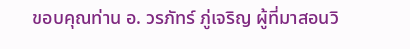ขอบคุณท่าน อ. วรภัทร์ ภู่เจริญ ผู้ที่มาสอนวิ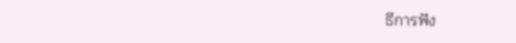ธีการฟัง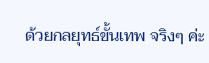ด้วยกลยุทธ์ขั้นเทพ จริงๆ ค่ะ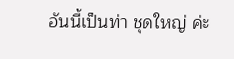อันนี้เป็นท่า ชุดใหญ่ ค่ะ